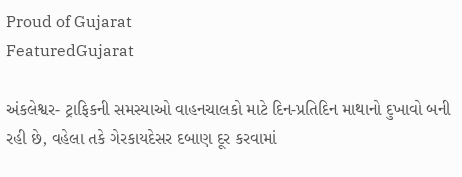Proud of Gujarat
FeaturedGujarat

અંકલેશ્વર- ટ્રાફિકની સમસ્યાઓ વાહનચાલકો માટે દિન-પ્રતિદિન માથાનો દુખાવો બની રહી છે, વહેલા તકે ગેરકાયદેસર દબાણ દૂર કરવામાં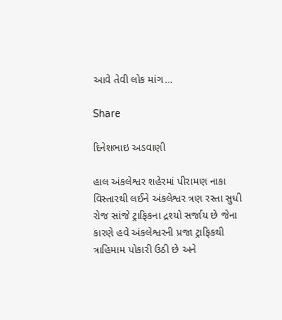આવે તેવી લોક માંગ…

Share

દિનેશભાઇ અડવાણી

હાલ અંકલેશ્વર શહેરમાં પીરામણ નાકા વિસ્તારથી લઈને અંકલેશ્વર ત્રણ રસ્તા સુધી રોજ સાંજે ટ્રાફિકના દ્રશ્યો સર્જાય છે જેના કારણે હવે અંકલેશ્વરની પ્રજા ટ્રાફિકથી ત્રાહિમામ પોકારી ઉઠી છે અને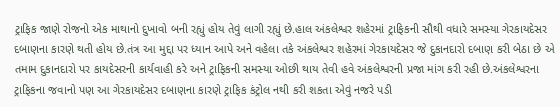ટ્રાફિક જાણે રોજનો એક માથાનો દુખાવો બની રહ્યું હોય તેવું લાગી રહ્યું છે.હાલ અંકલેશ્વર શહેરમાં ટ્રાફિકની સૌથી વધારે સમસ્યા ગેરકાયદેસર દબાણના કારણે થતી હોય છે.તંત્ર આ મુદ્દા પર ધ્યાન આપે અને વહેલા તકે અંકલેશ્વર શહેરમાં ગેરકાયદેસર જે દુકાનદારો દબાણ કરી બેઠા છે એ તમામ દુકાનદારો પર કાયદેસરની કાર્યવાહી કરે અને ટ્રાફિકની સમસ્યા ઓછી થાય તેવી હવે અંકલેશ્વરની પ્રજા માંગ કરી રહી છે.અંકલેશ્વરના ટ્રાફિકના જવાનો પણ આ ગેરકાયદેસર દબાણના કારણે ટ્રાફિક કંટ્રોલ નથી કરી શકતા એવું નજરે પડી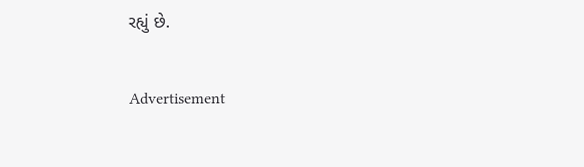રહ્યું છે.

Advertisement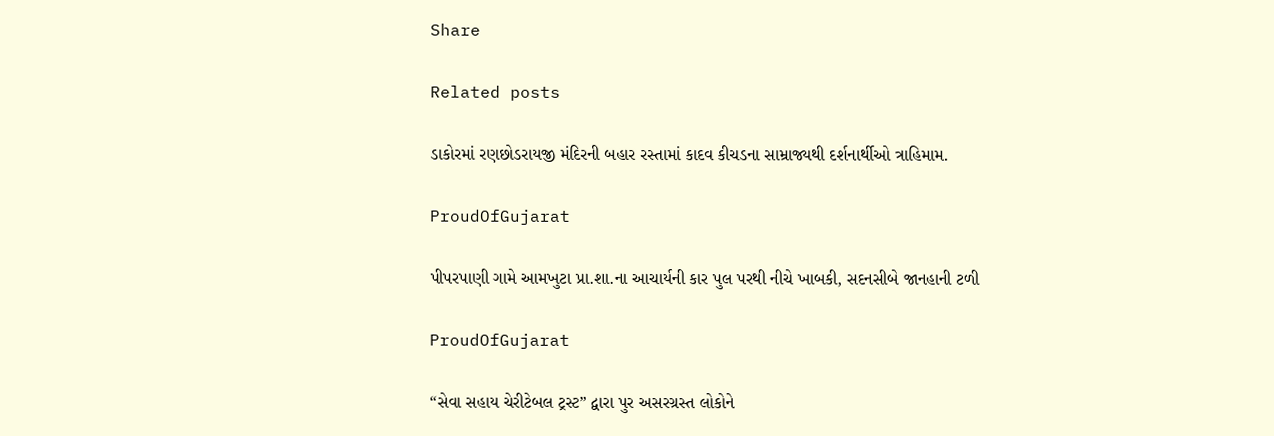Share

Related posts

ડાકોરમાં રણછોડરાયજી મંદિરની બહાર રસ્તામાં કાદવ કીચડના સામ્રાજ્યથી દર્શનાર્થીઓ ત્રાહિમામ.

ProudOfGujarat

પીપરપાણી ગામે આમખુટા પ્રા.શા.ના આચાર્યની કાર પુલ પરથી નીચે ખાબકી, સદનસીબે જાનહાની ટળી

ProudOfGujarat

“સેવા સહાય ચેરીટેબલ ટ્રસ્ટ” દ્વારા પુર અસરગ્રસ્ત લોકોને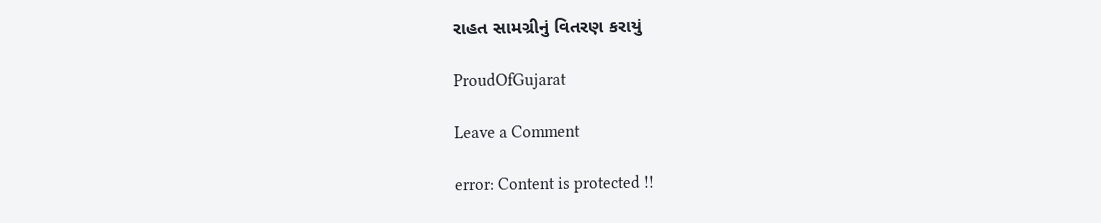રાહત સામગ્રીનું વિતરણ કરાયું

ProudOfGujarat

Leave a Comment

error: Content is protected !!